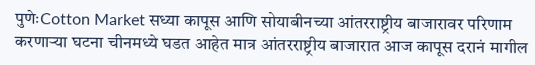पुणेःCotton Market सध्या कापूस आणि सोयाबीनच्या आंतरराष्ट्रीय बाजारावर परिणाम करणाऱ्या घटना चीनमध्ये घडत आहेत मात्र आंतरराष्ट्रीय बाजारात आज कापूस दरानं मागील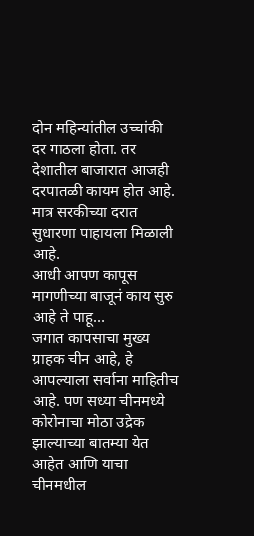दोन महिन्यांतील उच्चांकी दर गाठला होता. तर देशातील बाजारात आजही दरपातळी कायम होत आहे. मात्र सरकीच्या दरात सुधारणा पाहायला मिळाली आहे.
आधी आपण कापूस मागणीच्या बाजूनं काय सुरु आहे ते पाहू…
जगात कापसाचा मुख्य ग्राहक चीन आहे, हे आपल्याला सर्वाना माहितीच आहे. पण सध्या चीनमध्ये कोरोनाचा मोठा उद्रेक झाल्याच्या बातम्या येत आहेत आणि याचा चीनमधील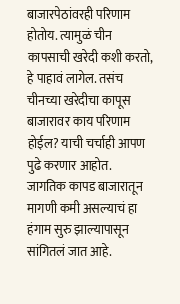बाजारपेठांवरही परिणाम होतोय. त्यामुळं चीन कापसाची खरेदी कशी करतो, हे पाहावं लागेल. तसंच चीनच्या खरेदीचा कापूस बाजारावर काय परिणाम होईल? याची चर्चाही आपण पुढे करणार आहोत.
जागतिक कापड बाजारातून मागणी कमी असल्याचं हा हंगाम सुरु झाल्यापासून सांगितलं जात आहे.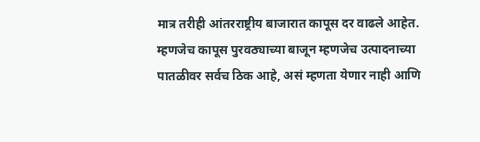मात्र तरीही आंतरराष्ट्रीय बाजारात कापूस दर वाढले आहेत. म्हणजेच कापूस पुरवठ्याच्या बाजून म्हणजेच उत्पादनाच्या पातळीवर सर्वच ठिक आहे, असं म्हणता येणार नाही आणि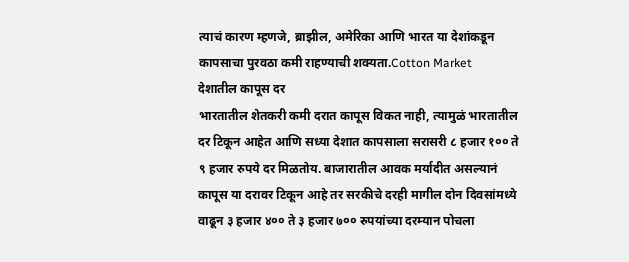त्याचं कारण म्हणजे, ब्राझील, अमेरिका आणि भारत या देशांकडून कापसाचा पुरवठा कमी राहण्याची शक्यता.Cotton Market
देशातील कापूस दर
भारतातील शेतकरी कमी दरात कापूस विकत नाही, त्यामुळं भारतातील दर टिकून आहेत आणि सध्या देशात कापसाला सरासरी ८ हजार १०० ते ९ हजार रुपये दर मिळतोय. बाजारातील आवक मर्यादीत असल्यानं कापूस या दरावर टिकून आहे तर सरकीचे दरही मागील दोन दिवसांमध्ये वाढून ३ हजार ४०० ते ३ हजार ७०० रुपयांच्या दरम्यान पोचला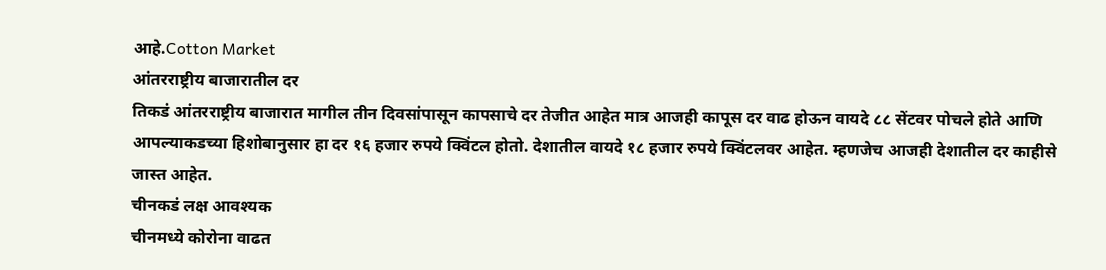आहे.Cotton Market
आंतरराष्ट्रीय बाजारातील दर
तिकडं आंतरराष्ट्रीय बाजारात मागील तीन दिवसांपासून कापसाचे दर तेजीत आहेत मात्र आजही कापूस दर वाढ होऊन वायदे ८८ सेंटवर पोचले होते आणि आपल्याकडच्या हिशोबानुसार हा दर १६ हजार रुपये क्विंटल होतो. देशातील वायदे १८ हजार रुपये क्विंटलवर आहेत. म्हणजेच आजही देशातील दर काहीसे जास्त आहेत.
चीनकडं लक्ष आवश्यक
चीनमध्ये कोरोना वाढत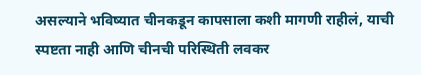असल्याने भविष्यात चीनकडून कापसाला कशी मागणी राहीलं, याची स्पष्टता नाही आणि चीनची परिस्थिती लवकर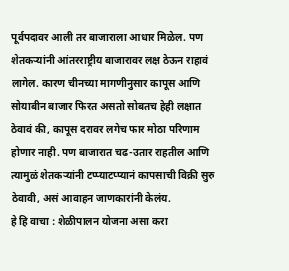पूर्वपदावर आली तर बाजाराला आधार मिळेल. पण शेतकऱ्यांनी आंतरराष्ट्रीय बाजारावर लक्ष ठेऊन राहावं लागेल. कारण चीनच्या मागणीनुसार कापूस आणि सोयाबीन बाजार फिरत असतो सोबतच हेही लक्षात ठेवावं की, कापूस दरावर लगेच फार मोठा परिणाम होणार नाही. पण बाजारात चढ-उतार राहतील आणि त्यामुळं शेतकऱ्यांनी टप्प्याटप्प्यानं कापसाची विक्री सुरु ठेवावी, असं आवाहन जाणकारांनी केलंय.
हे हि वाचा : शेळीपालन योजना असा करा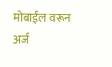मोबाईल वरून अर्ज